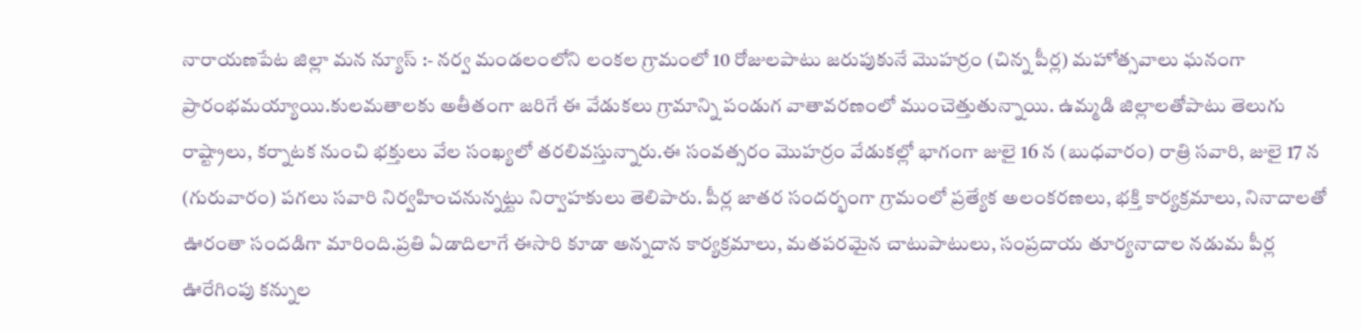నారాయణపేట జిల్లా మన న్యూస్ :- నర్వ మండలంలోని లంకల గ్రామంలో 10 రోజులపాటు జరుపుకునే మొహర్రం (చిన్న పీర్ల) మహోత్సవాలు ఘనంగా ప్రారంభమయ్యాయి.కులమతాలకు అతీతంగా జరిగే ఈ వేడుకలు గ్రామాన్ని పండుగ వాతావరణంలో ముంచెత్తుతున్నాయి. ఉమ్మడి జిల్లాలతోపాటు తెలుగు రాష్ట్రాలు, కర్నాటక నుంచి భక్తులు వేల సంఖ్యలో తరలివస్తున్నారు.ఈ సంవత్సరం మొహర్రం వేడుకల్లో భాగంగా జులై 16 న (బుధవారం) రాత్రి సవారి, జులై 17 న (గురువారం) పగలు సవారి నిర్వహించనున్నట్టు నిర్వాహకులు తెలిపారు. పీర్ల జాతర సందర్భంగా గ్రామంలో ప్రత్యేక అలంకరణలు, భక్తి కార్యక్రమాలు, నినాదాలతో ఊరంతా సందడిగా మారింది.ప్రతి ఏడాదిలాగే ఈసారి కూడా అన్నదాన కార్యక్రమాలు, మతపరమైన చాటుపాటులు, సంప్రదాయ తూర్యనాదాల నడుమ పీర్ల ఊరేగింపు కన్నుల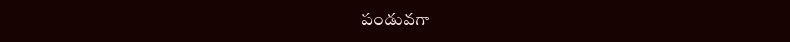పండువగా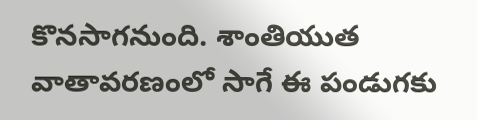కొనసాగనుంది. శాంతియుత వాతావరణంలో సాగే ఈ పండుగకు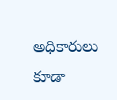అధికారులు కూడా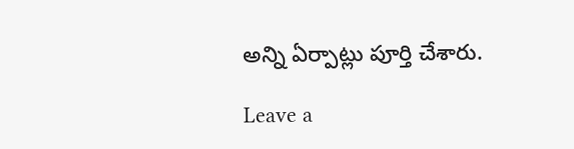అన్ని ఏర్పాట్లు పూర్తి చేశారు.

Leave a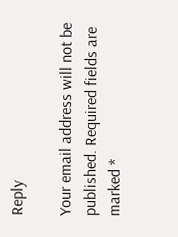Reply

Your email address will not be published. Required fields are marked *